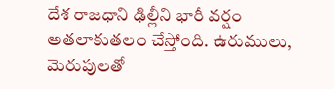దేశ రాజధాని ఢిల్లీని భారీ వర్షం అతలాకుతలం చేస్తోంది. ఉరుములు, మెరుపులతో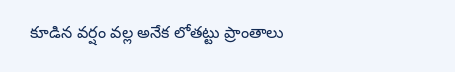కూడిన వర్షం వల్ల అనేక లోతట్టు ప్రాంతాలు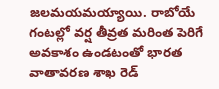జలమయమయ్యాయి. రాబోయే గంటల్లో వర్ష తీవ్రత మరింత పెరిగే అవకాశం ఉండటంతో భారత వాతావరణ శాఖ రెడ్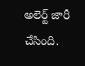అలెర్ట్ జారీ చేసింది.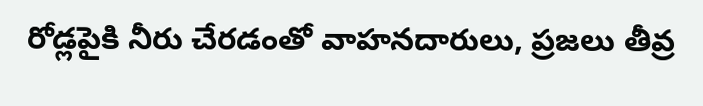రోడ్లపైకి నీరు చేరడంతో వాహనదారులు, ప్రజలు తీవ్ర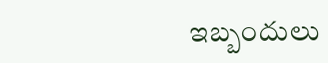ఇబ్బందులు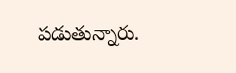పడుతున్నారు.